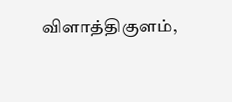விளாத்திகுளம்,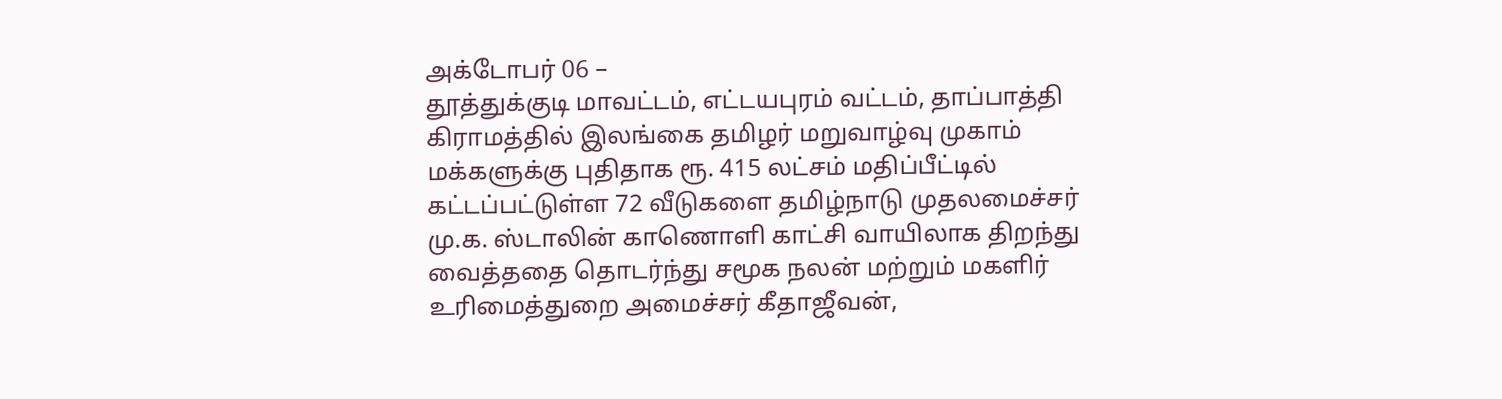அக்டோபர் 06 –
தூத்துக்குடி மாவட்டம், எட்டயபுரம் வட்டம், தாப்பாத்தி கிராமத்தில் இலங்கை தமிழர் மறுவாழ்வு முகாம் மக்களுக்கு புதிதாக ரூ. 415 லட்சம் மதிப்பீட்டில் கட்டப்பட்டுள்ள 72 வீடுகளை தமிழ்நாடு முதலமைச்சர் மு.க. ஸ்டாலின் காணொளி காட்சி வாயிலாக திறந்து வைத்ததை தொடர்ந்து சமூக நலன் மற்றும் மகளிர் உரிமைத்துறை அமைச்சர் கீதாஜீவன்,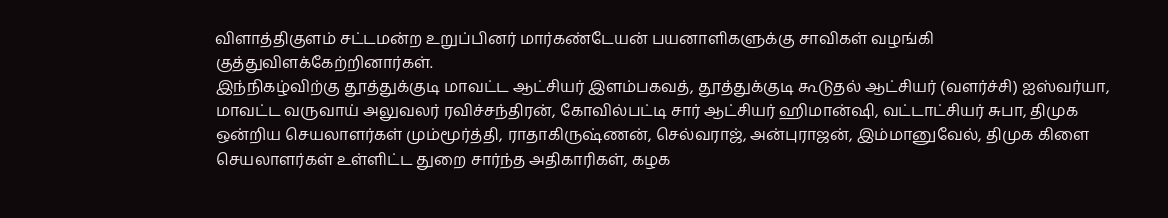விளாத்திகுளம் சட்டமன்ற உறுப்பினர் மார்கண்டேயன் பயனாளிகளுக்கு சாவிகள் வழங்கி குத்துவிளக்கேற்றினார்கள்.
இந்நிகழ்விற்கு தூத்துக்குடி மாவட்ட ஆட்சியர் இளம்பகவத், தூத்துக்குடி கூடுதல் ஆட்சியர் (வளர்ச்சி) ஐஸ்வர்யா, மாவட்ட வருவாய் அலுவலர் ரவிச்சந்திரன், கோவில்பட்டி சார் ஆட்சியர் ஹிமான்ஷி, வட்டாட்சியர் சுபா, திமுக ஒன்றிய செயலாளர்கள் மும்மூர்த்தி, ராதாகிருஷ்ணன், செல்வராஜ், அன்புராஜன், இம்மானுவேல், திமுக கிளை செயலாளர்கள் உள்ளிட்ட துறை சார்ந்த அதிகாரிகள், கழக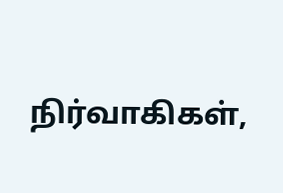நிர்வாகிகள்,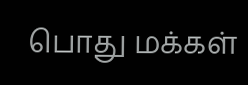பொது மக்கள்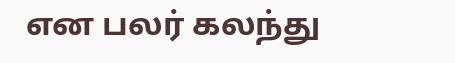என பலர் கலந்து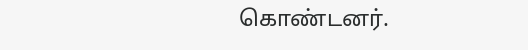கொண்டனர்.